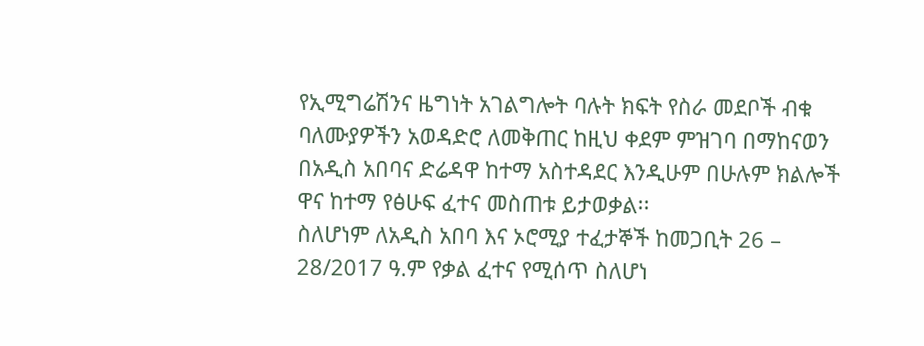የኢሚግሬሽንና ዜግነት አገልግሎት ባሉት ክፍት የስራ መደቦች ብቁ ባለሙያዎችን አወዳድሮ ለመቅጠር ከዚህ ቀደም ምዝገባ በማከናወን በአዲስ አበባና ድሬዳዋ ከተማ አስተዳደር እንዲሁም በሁሉም ክልሎች ዋና ከተማ የፅሁፍ ፈተና መስጠቱ ይታወቃል፡፡
ስለሆነም ለአዲስ አበባ እና ኦሮሚያ ተፈታኞች ከመጋቢት 26 – 28/2017 ዓ.ም የቃል ፈተና የሚሰጥ ስለሆነ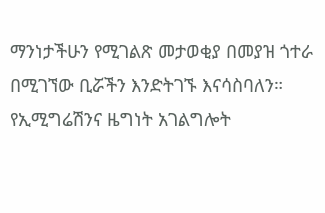ማንነታችሁን የሚገልጽ መታወቂያ በመያዝ ጎተራ በሚገኘው ቢሯችን እንድትገኙ እናሳስባለን።
የኢሚግሬሽንና ዜግነት አገልግሎት